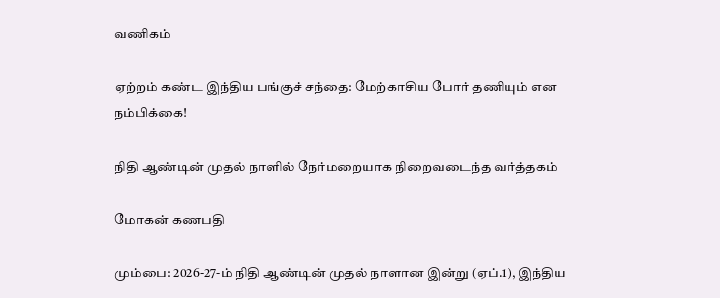வணிகம்

ஏற்றம் கண்ட இந்திய பங்குச் சந்தை: மேற்காசிய போர் தணியும் என நம்பிக்கை!

நிதி ஆண்டின் முதல் நாளில் நேர்மறையாக நிறைவடைந்த வர்த்தகம்

மோகன் கணபதி

மும்பை: 2026-27-ம் நிதி ஆண்டின் முதல் நாளான இன்று (ஏப்.1), இந்திய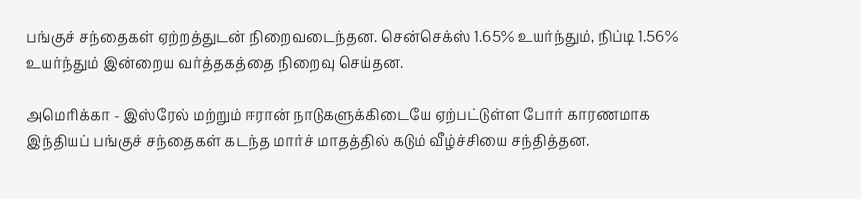பங்குச் சந்தைகள் ஏற்றத்துடன் நிறைவடைந்தன. சென்செக்ஸ் 1.65% உயர்ந்தும், நிப்டி 1.56% உயர்ந்தும் இன்றைய வர்த்தகத்தை நிறைவு செய்தன.

அமெரிக்கா - இஸ்ரேல் மற்றும் ஈரான் நாடுகளுக்கிடையே ஏற்பட்டுள்ள போர் காரணமாக இந்தியப் பங்குச் சந்தைகள் கடந்த மார்ச் மாதத்தில் கடும் வீழ்ச்சியை சந்தித்தன.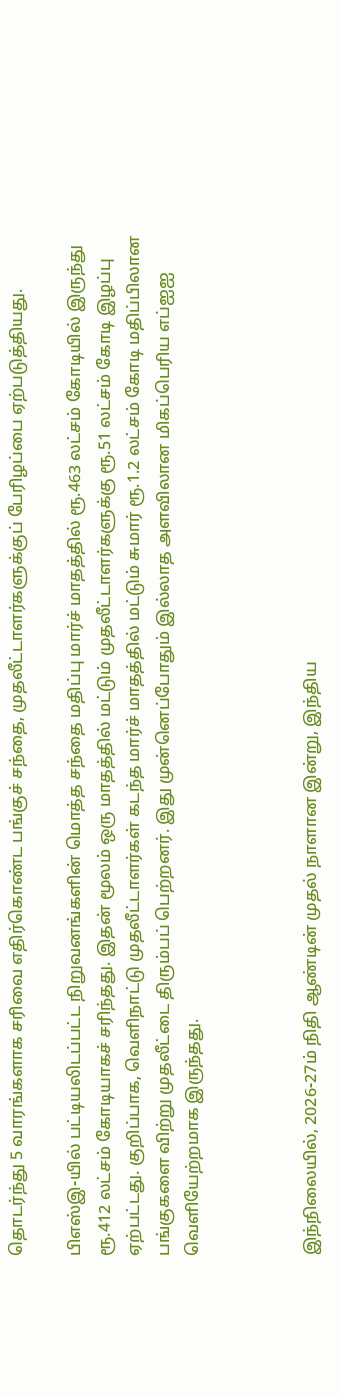தொடர்ந்து 5 வாரங்களாக சரிவை எதிர்கொண்ட பங்குச் சந்தை, முதலீட்டாளர்களுக்குப் பேரிழப்பை ஏற்படுத்தியது.

பிஎஸ்இ-யில் பட்டியலிடப்பட்ட நிறுவனங்களின் மொத்த சந்தை மதிப்பு மார்ச் மாதத்தில் ரூ.463 லட்சம் கோடியில் இருந்து ரூ.412 லட்சம் கோடியாகச் சரிந்தது. இதன் மூலம் ஒரு மாதத்தில் மட்டும் முதலீட்டாளர்களுக்கு ரூ.51 லட்சம் கோடி இழப்பு ஏற்பட்டது. குறிப்பாக, வெளிநாட்டு முதலீட்டாளர்கள் கடந்த மார்ச் மாதத்தில் மட்டும் சுமார் ரூ.1.2 லட்சம் கோடி மதிப்பிலான பங்குகளை விற்று முதலீட்டை திரும்பப் பெற்றனர். இது முன்னெப்போதும் இல்லாத அளவிலான மிகப்பெரிய எப்ஐஐ வெளியேற்றமாக இருந்தது.



இந்நிலையில், 2026-27ம் நிதி ஆண்டின் முதல் நாளான இன்று, இந்திய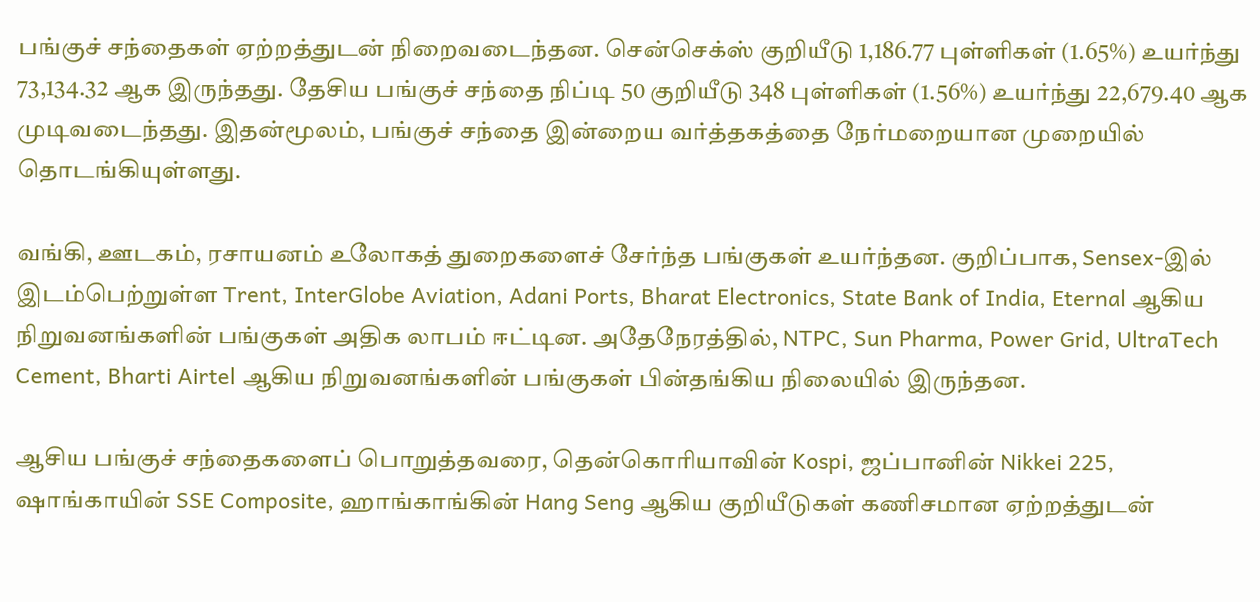பங்குச் சந்தைகள் ஏற்றத்துடன் நிறைவடைந்தன. சென்செக்ஸ் குறியீடு 1,186.77 புள்ளிகள் (1.65%) உயர்ந்து 73,134.32 ஆக இருந்தது. தேசிய பங்குச் சந்தை நிப்டி 50 குறியீடு 348 புள்ளிகள் (1.56%) உயர்ந்து 22,679.40 ஆக முடிவடைந்தது. இதன்மூலம், பங்குச் சந்தை இன்றைய வர்த்தகத்தை நேர்மறையான முறையில் தொடங்கியுள்ளது.

வங்கி, ஊடகம், ரசாயனம் உலோகத் துறைகளைச் சேர்ந்த பங்குகள் உயர்ந்தன. குறிப்பாக, Sensex-இல் இடம்பெற்றுள்ள Trent, InterGlobe Aviation, Adani Ports, Bharat Electronics, State Bank of India, Eternal ஆகிய நிறுவனங்களின் பங்குகள் அதிக லாபம் ஈட்டின. அதேநேரத்தில், NTPC, Sun Pharma, Power Grid, UltraTech Cement, Bharti Airtel ஆகிய நிறுவனங்களின் பங்குகள் பின்தங்கிய நிலையில் இருந்தன.

ஆசிய பங்குச் சந்தைகளைப் பொறுத்தவரை, தென்கொரியாவின் Kospi, ஜப்பானின் Nikkei 225, ஷாங்காயின் SSE Composite, ஹாங்காங்கின் Hang Seng ஆகிய குறியீடுகள் கணிசமான ஏற்றத்துடன்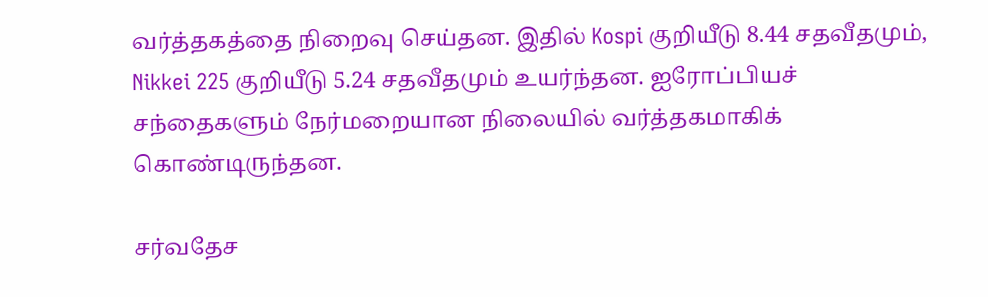வர்த்தகத்தை நிறைவு செய்தன. இதில் Kospi குறியீடு 8.44 சதவீதமும், Nikkei 225 குறியீடு 5.24 சதவீதமும் உயர்ந்தன. ஐரோப்பியச் சந்தைகளும் நேர்மறையான நிலையில் வர்த்தகமாகிக் கொண்டிருந்தன.

சர்வதேச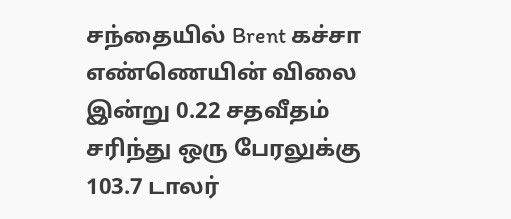சந்தையில் Brent கச்சா எண்ணெயின் விலை இன்று 0.22 சதவீதம் சரிந்து ஒரு பேரலுக்கு 103.7 டாலர்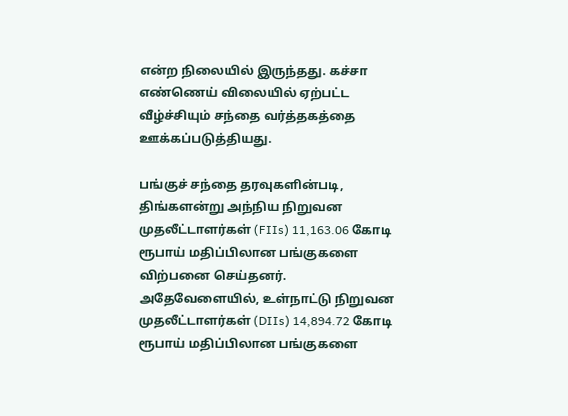என்ற நிலையில் இருந்தது. கச்சா எண்ணெய் விலையில் ஏற்பட்ட வீழ்ச்சியும் சந்தை வர்த்தகத்தை ஊக்கப்படுத்தியது.

பங்குச் சந்தை தரவுகளின்படி, திங்களன்று அந்நிய நிறுவன முதலீட்டாளர்கள் (FIIs) 11,163.06 கோடி ரூபாய் மதிப்பிலான பங்குகளை விற்பனை செய்தனர். அதேவேளையில், உள்நாட்டு நிறுவன முதலீட்டாளர்கள் (DIIs) 14,894.72 கோடி ரூபாய் மதிப்பிலான பங்குகளை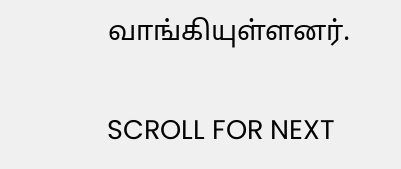வாங்கியுள்ளனர்.

SCROLL FOR NEXT